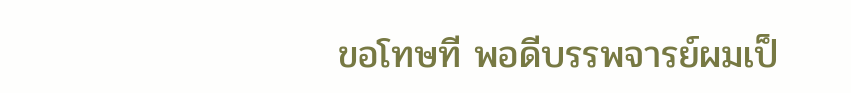ขอโทษที พอดีบรรพจารย์ผมเป็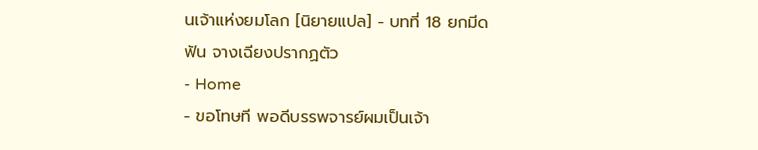นเจ้าแห่งยมโลก [นิยายแปล] - บทที่ 18 ยกมีดฟัน จางเฉียงปรากฏตัว
- Home
- ขอโทษที พอดีบรรพจารย์ผมเป็นเจ้า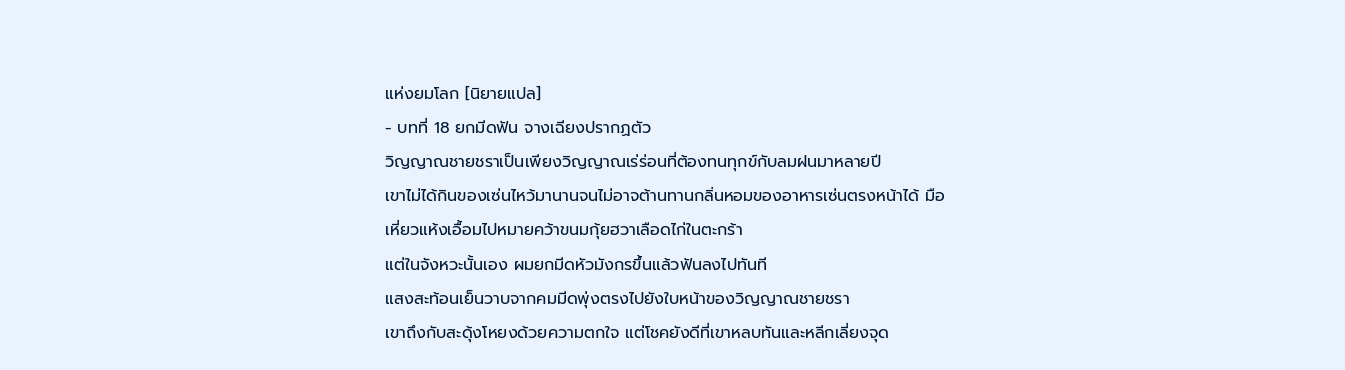แห่งยมโลก [นิยายแปล]
- บทที่ 18 ยกมีดฟัน จางเฉียงปรากฏตัว
วิญญาณชายชราเป็นเพียงวิญญาณเร่ร่อนที่ต้องทนทุกข์กับลมฝนมาหลายปี
เขาไม่ได้กินของเซ่นไหว้มานานจนไม่อาจต้านทานกลิ่นหอมของอาหารเซ่นตรงหน้าได้ มือเหี่ยวแห้งเอื้อมไปหมายคว้าขนมกุ้ยฮวาเลือดไก่ในตะกร้า
แต่ในจังหวะนั้นเอง ผมยกมีดหัวมังกรขึ้นแล้วฟันลงไปทันที
แสงสะท้อนเย็นวาบจากคมมีดพุ่งตรงไปยังใบหน้าของวิญญาณชายชรา
เขาถึงกับสะดุ้งโหยงด้วยความตกใจ แต่โชคยังดีที่เขาหลบทันและหลีกเลี่ยงจุด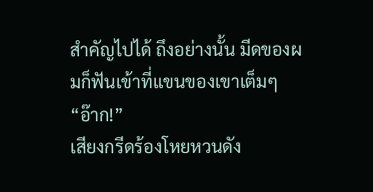สำคัญไปได้ ถึงอย่างนั้น มีดของผมก็ฟันเข้าที่แขนของเขาเต็มๆ
“อ๊าก!”
เสียงกรีดร้องโหยหวนดัง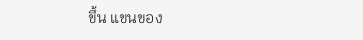ขึ้น แขนของ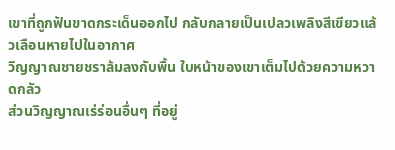เขาที่ถูกฟันขาดกระเด็นออกไป กลับกลายเป็นเปลวเพลิงสีเขียวแล้วเลือนหายไปในอากาศ
วิญญาณชายชราล้มลงกับพื้น ใบหน้าของเขาเต็มไปด้วยความหวาดกลัว
ส่วนวิญญาณเร่ร่อนอื่นๆ ที่อยู่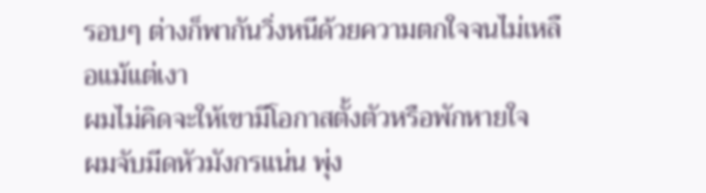รอบๆ ต่างก็พากันวิ่งหนีด้วยความตกใจจนไม่เหลือแม้แต่เงา
ผมไม่คิดจะให้เขามีโอกาสตั้งตัวหรือพักหายใจ
ผมจับมีดหัวมังกรแน่น พุ่ง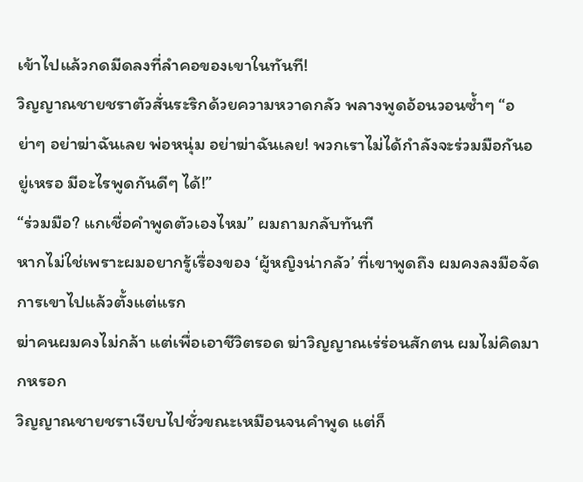เข้าไปแล้วกดมีดลงที่ลำคอของเขาในทันที!
วิญญาณชายชราตัวสั่นระริกด้วยความหวาดกลัว พลางพูดอ้อนวอนซ้ำๆ “อย่าๆ อย่าฆ่าฉันเลย พ่อหนุ่ม อย่าฆ่าฉันเลย! พวกเราไม่ได้กำลังจะร่วมมือกันอยู่เหรอ มีอะไรพูดกันดีๆ ได้!”
“ร่วมมือ? แกเชื่อคำพูดตัวเองไหม” ผมถามกลับทันที
หากไม่ใช่เพราะผมอยากรู้เรื่องของ ‘ผู้หญิงน่ากลัว’ ที่เขาพูดถึง ผมคงลงมือจัดการเขาไปแล้วตั้งแต่แรก
ฆ่าคนผมคงไม่กล้า แต่เพื่อเอาชีวิตรอด ฆ่าวิญญาณเร่ร่อนสักตน ผมไม่คิดมากหรอก
วิญญาณชายชราเงียบไปชั่วขณะเหมือนจนคำพูด แต่ก็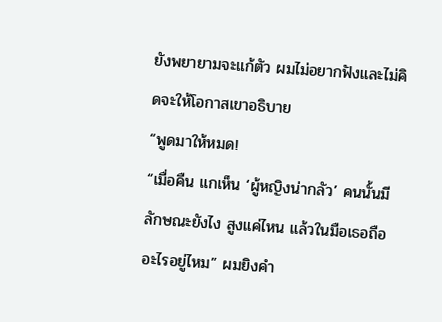ยังพยายามจะแก้ตัว ผมไม่อยากฟังและไม่คิดจะให้โอกาสเขาอธิบาย
“พูดมาให้หมด!
“เมื่อคืน แกเห็น ‘ผู้หญิงน่ากลัว’ คนนั้นมีลักษณะยังไง สูงแค่ไหน แล้วในมือเธอถืออะไรอยู่ไหม” ผมยิงคำ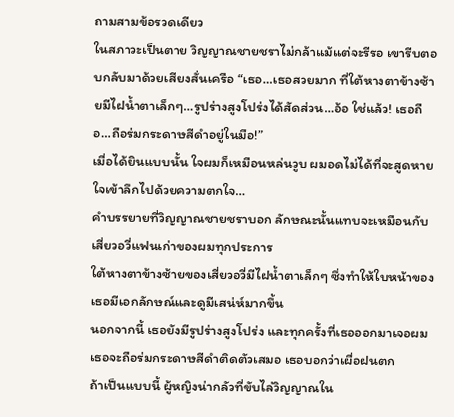ถามสามข้อรวดเดียว
ในสภาวะเป็นตาย วิญญาณชายชราไม่กล้าแม้แต่จะรีรอ เขารีบตอบกลับมาด้วยเสียงสั่นเครือ “เธอ…เธอสวยมาก ที่ใต้หางตาข้างซ้ายมีไฝน้ำตาเล็กๆ…รูปร่างสูงโปร่งได้สัดส่วน…อ้อ ใช่แล้ว! เธอถือ…ถือร่มกระดาษสีดำอยู่ในมือ!”
เมื่อได้ยินแบบนั้น ใจผมก็เหมือนหล่นวูบ ผมอดไม่ได้ที่จะสูดหายใจเข้าลึกไปด้วยความตกใจ…
คำบรรยายที่วิญญาณชายชราบอก ลักษณะนั้นแทบจะเหมือนกับเสี่ยวอวี่แฟนเก่าของผมทุกประการ
ใต้หางตาข้างซ้ายของเสี่ยวอวี่มีไฝน้ำตาเล็กๆ ซึ่งทำให้ใบหน้าของเธอมีเอกลักษณ์และดูมีเสน่ห์มากขึ้น
นอกจากนี้ เธอยังมีรูปร่างสูงโปร่ง และทุกครั้งที่เธอออกมาเจอผม เธอจะถือร่มกระดาษสีดำติดตัวเสมอ เธอบอกว่าเผื่อฝนตก
ถ้าเป็นแบบนี้ ผู้หญิงน่ากลัวที่ขับไล่วิญญาณใน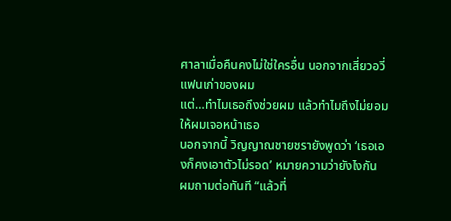ศาลาเมื่อคืนคงไม่ใช่ใครอื่น นอกจากเสี่ยวอวี่ แฟนเก่าของผม
แต่…ทำไมเธอถึงช่วยผม แล้วทำไมถึงไม่ยอมให้ผมเจอหน้าเธอ
นอกจากนี้ วิญญาณชายชรายังพูดว่า ‘เธอเองก็คงเอาตัวไม่รอด’ หมายความว่ายังไงกัน
ผมถามต่อทันที “แล้วที่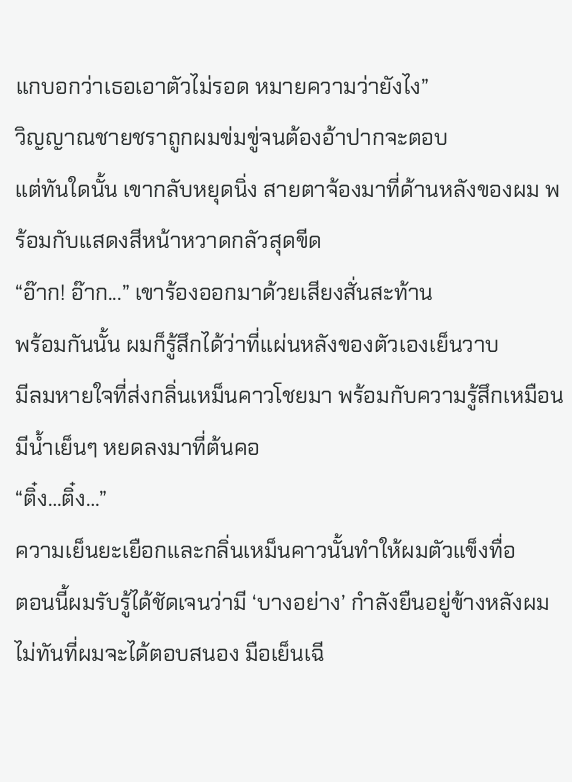แกบอกว่าเธอเอาตัวไม่รอด หมายความว่ายังไง”
วิญญาณชายชราถูกผมข่มขู่จนต้องอ้าปากจะตอบ
แต่ทันใดนั้น เขากลับหยุดนิ่ง สายตาจ้องมาที่ด้านหลังของผม พร้อมกับแสดงสีหน้าหวาดกลัวสุดขีด
“อ๊าก! อ๊าก...” เขาร้องออกมาด้วยเสียงสั่นสะท้าน
พร้อมกันนั้น ผมก็รู้สึกได้ว่าที่แผ่นหลังของตัวเองเย็นวาบ
มีลมหายใจที่ส่งกลิ่นเหม็นคาวโชยมา พร้อมกับความรู้สึกเหมือนมีน้ำเย็นๆ หยดลงมาที่ต้นคอ
“ติ๋ง…ติ๋ง…”
ความเย็นยะเยือกและกลิ่นเหม็นคาวนั้นทำให้ผมตัวแข็งทื่อ
ตอนนี้ผมรับรู้ได้ชัดเจนว่ามี ‘บางอย่าง’ กำลังยืนอยู่ข้างหลังผม
ไม่ทันที่ผมจะได้ตอบสนอง มือเย็นเฉี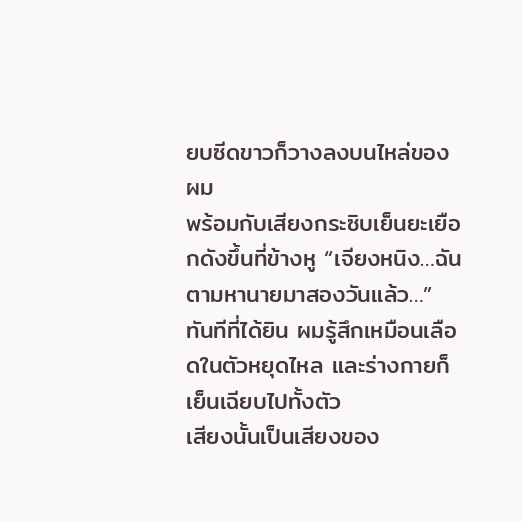ยบซีดขาวก็วางลงบนไหล่ของผม
พร้อมกับเสียงกระซิบเย็นยะเยือกดังขึ้นที่ข้างหู “เจียงหนิง…ฉันตามหานายมาสองวันแล้ว…”
ทันทีที่ได้ยิน ผมรู้สึกเหมือนเลือดในตัวหยุดไหล และร่างกายก็เย็นเฉียบไปทั้งตัว
เสียงนั้นเป็นเสียงของ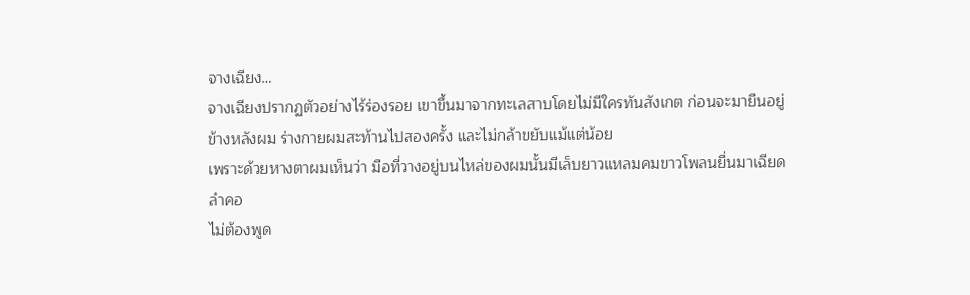จางเฉียง…
จางเฉียงปรากฏตัวอย่างไร้ร่องรอย เขาขึ้นมาจากทะเลสาบโดยไม่มีใครทันสังเกต ก่อนจะมายืนอยู่ข้างหลังผม ร่างกายผมสะท้านไปสองครั้ง และไม่กล้าขยับแม้แต่น้อย
เพราะด้วยหางตาผมเห็นว่า มือที่วางอยู่บนไหล่ของผมนั้นมีเล็บยาวแหลมคมขาวโพลนยื่นมาเฉียดลำคอ
ไม่ต้องพูด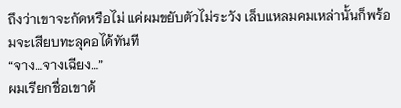ถึงว่าเขาจะกัดหรือไม่ แค่ผมขยับตัวไม่ระวัง เล็บแหลมคมเหล่านั้นก็พร้อมจะเสียบทะลุคอได้ทันที
“จาง…จางเฉียง…”
ผมเรียกชื่อเขาด้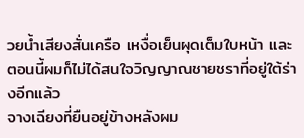วยน้ำเสียงสั่นเครือ เหงื่อเย็นผุดเต็มใบหน้า และตอนนี้ผมก็ไม่ได้สนใจวิญญาณชายชราที่อยู่ใต้ร่างอีกแล้ว
จางเฉียงที่ยืนอยู่ข้างหลังผม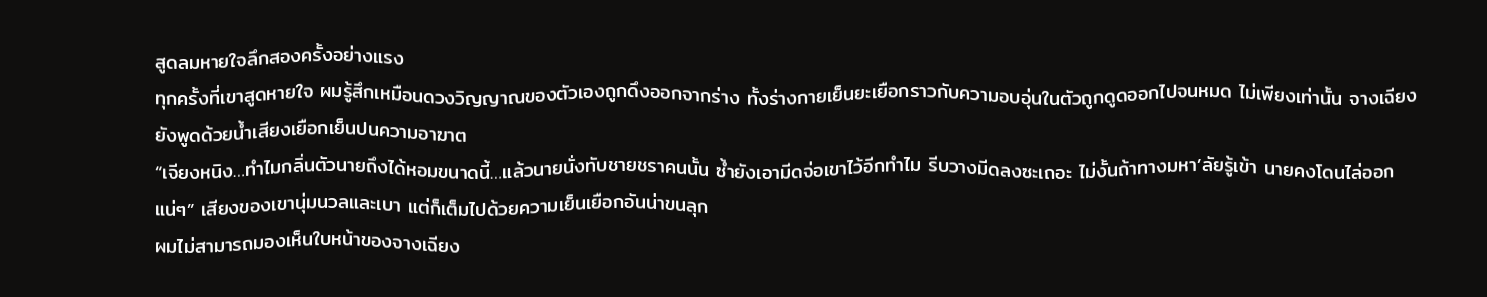สูดลมหายใจลึกสองครั้งอย่างแรง
ทุกครั้งที่เขาสูดหายใจ ผมรู้สึกเหมือนดวงวิญญาณของตัวเองถูกดึงออกจากร่าง ทั้งร่างกายเย็นยะเยือกราวกับความอบอุ่นในตัวถูกดูดออกไปจนหมด ไม่เพียงเท่านั้น จางเฉียงยังพูดด้วยน้ำเสียงเยือกเย็นปนความอาฆาต
“เจียงหนิง…ทำไมกลิ่นตัวนายถึงได้หอมขนาดนี้…แล้วนายนั่งทับชายชราคนนั้น ซ้ำยังเอามีดจ่อเขาไว้อีกทำไม รีบวางมีดลงซะเถอะ ไม่งั้นถ้าทางมหา’ลัยรู้เข้า นายคงโดนไล่ออกแน่ๆ” เสียงของเขานุ่มนวลและเบา แต่ก็เต็มไปด้วยความเย็นเยือกอันน่าขนลุก
ผมไม่สามารถมองเห็นใบหน้าของจางเฉียง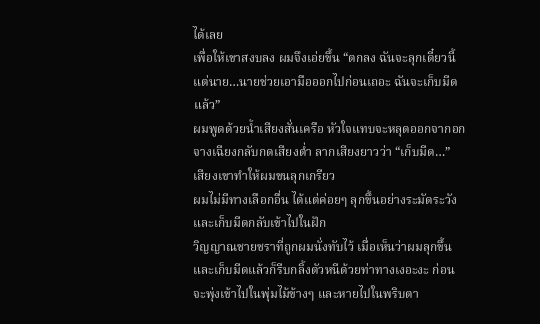ได้เลย
เพื่อให้เขาสงบลง ผมจึงเอ่ยขึ้น “ตกลง ฉันจะลุกเดี๋ยวนี้ แต่นาย…นายช่วยเอามือออกไปก่อนเถอะ ฉันจะเก็บมีดแล้ว”
ผมพูดด้วยน้ำเสียงสั่นเครือ หัวใจแทบจะหลุดออกจากอก จางเฉียงกลับกดเสียงต่ำ ลากเสียงยาวว่า “เก็บมีด…”
เสียงเขาทำให้ผมขนลุกเกรียว
ผมไม่มีทางเลือกอื่น ได้แต่ค่อยๆ ลุกขึ้นอย่างระมัดระวัง และเก็บมีดกลับเข้าไปในฝัก
วิญญาณชายชราที่ถูกผมนั่งทับไว้ เมื่อเห็นว่าผมลุกขึ้นและเก็บมีดแล้วก็รีบกลิ้งตัวหนีด้วยท่าทางเงอะงะ ก่อนจะพุ่งเข้าไปในพุ่มไม้ข้างๆ และหายไปในพริบตา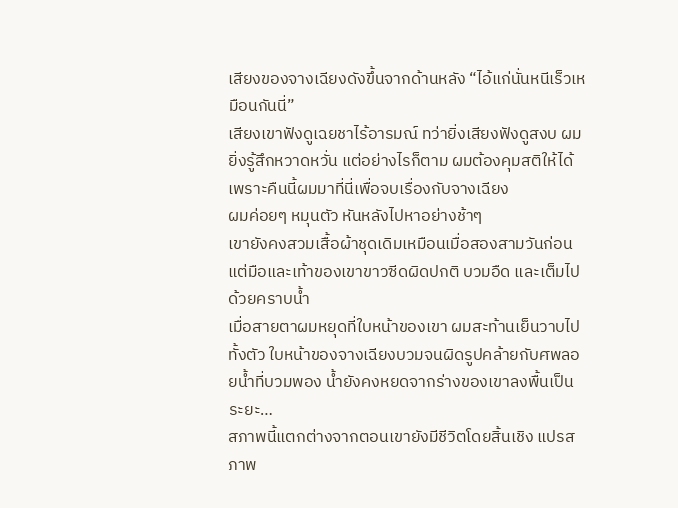เสียงของจางเฉียงดังขึ้นจากด้านหลัง “ไอ้แก่นั่นหนีเร็วเหมือนกันนี่”
เสียงเขาฟังดูเฉยชาไร้อารมณ์ ทว่ายิ่งเสียงฟังดูสงบ ผมยิ่งรู้สึกหวาดหวั่น แต่อย่างไรก็ตาม ผมต้องคุมสติให้ได้ เพราะคืนนี้ผมมาที่นี่เพื่อจบเรื่องกับจางเฉียง
ผมค่อยๆ หมุนตัว หันหลังไปหาอย่างช้าๆ
เขายังคงสวมเสื้อผ้าชุดเดิมเหมือนเมื่อสองสามวันก่อน แต่มือและเท้าของเขาขาวซีดผิดปกติ บวมอืด และเต็มไปด้วยคราบน้ำ
เมื่อสายตาผมหยุดที่ใบหน้าของเขา ผมสะท้านเย็นวาบไปทั้งตัว ใบหน้าของจางเฉียงบวมจนผิดรูปคล้ายกับศพลอยน้ำที่บวมพอง น้ำยังคงหยดจากร่างของเขาลงพื้นเป็นระยะ…
สภาพนี้แตกต่างจากตอนเขายังมีชีวิตโดยสิ้นเชิง แปรสภาพ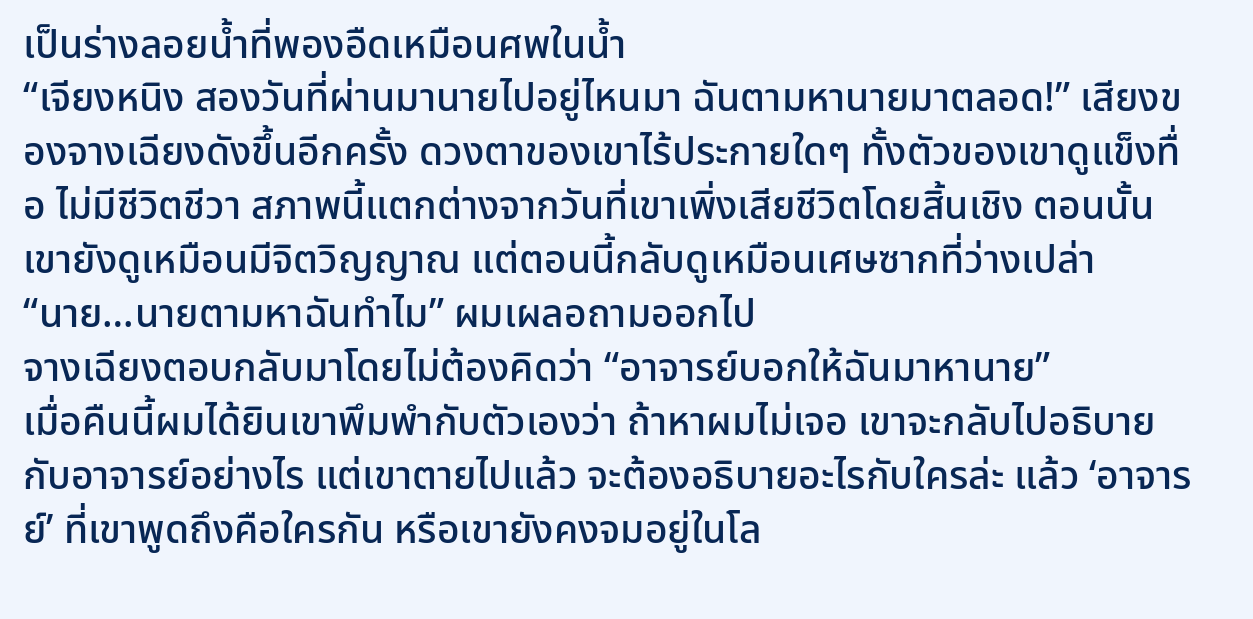เป็นร่างลอยน้ำที่พองอืดเหมือนศพในน้ำ
“เจียงหนิง สองวันที่ผ่านมานายไปอยู่ไหนมา ฉันตามหานายมาตลอด!” เสียงของจางเฉียงดังขึ้นอีกครั้ง ดวงตาของเขาไร้ประกายใดๆ ทั้งตัวของเขาดูแข็งทื่อ ไม่มีชีวิตชีวา สภาพนี้แตกต่างจากวันที่เขาเพิ่งเสียชีวิตโดยสิ้นเชิง ตอนนั้นเขายังดูเหมือนมีจิตวิญญาณ แต่ตอนนี้กลับดูเหมือนเศษซากที่ว่างเปล่า
“นาย…นายตามหาฉันทำไม” ผมเผลอถามออกไป
จางเฉียงตอบกลับมาโดยไม่ต้องคิดว่า “อาจารย์บอกให้ฉันมาหานาย”
เมื่อคืนนี้ผมได้ยินเขาพึมพำกับตัวเองว่า ถ้าหาผมไม่เจอ เขาจะกลับไปอธิบายกับอาจารย์อย่างไร แต่เขาตายไปแล้ว จะต้องอธิบายอะไรกับใครล่ะ แล้ว ‘อาจารย์’ ที่เขาพูดถึงคือใครกัน หรือเขายังคงจมอยู่ในโล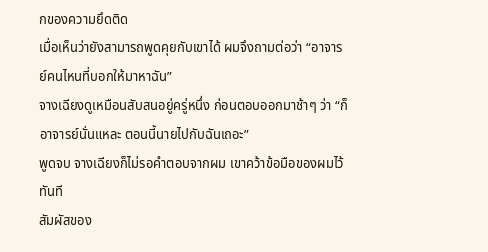กของความยึดติด
เมื่อเห็นว่ายังสามารถพูดคุยกับเขาได้ ผมจึงถามต่อว่า “อาจารย์คนไหนที่บอกให้มาหาฉัน”
จางเฉียงดูเหมือนสับสนอยู่ครู่หนึ่ง ก่อนตอบออกมาช้าๆ ว่า “ก็อาจารย์นั่นแหละ ตอนนี้นายไปกับฉันเถอะ”
พูดจบ จางเฉียงก็ไม่รอคำตอบจากผม เขาคว้าข้อมือของผมไว้ทันที
สัมผัสของ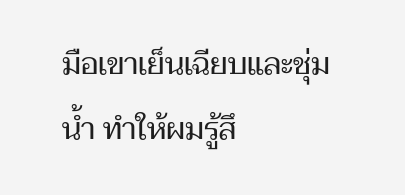มือเขาเย็นเฉียบและชุ่มน้ำ ทำให้ผมรู้สึ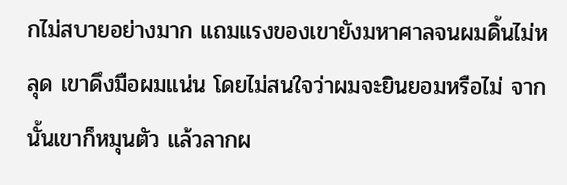กไม่สบายอย่างมาก แถมแรงของเขายังมหาศาลจนผมดิ้นไม่หลุด เขาดึงมือผมแน่น โดยไม่สนใจว่าผมจะยินยอมหรือไม่ จากนั้นเขาก็หมุนตัว แล้วลากผ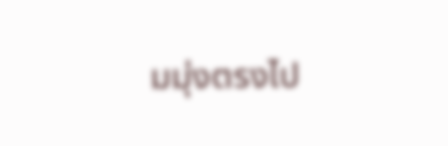มมุ่งตรงไป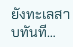ยังทะเลสาบทันที…